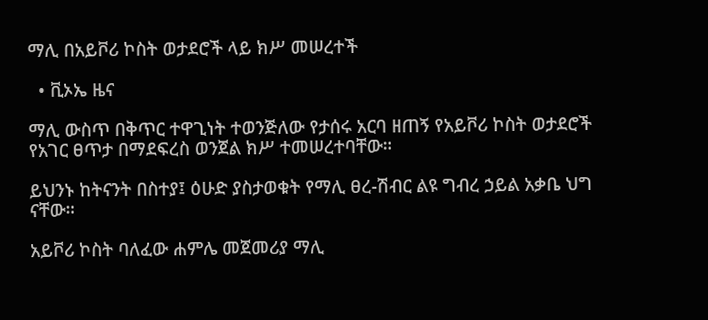ማሊ በአይቮሪ ኮስት ወታደሮች ላይ ክሥ መሠረተች

  • ቪኦኤ ዜና

ማሊ ውስጥ በቅጥር ተዋጊነት ተወንጅለው የታሰሩ አርባ ዘጠኝ የአይቮሪ ኮስት ወታደሮች የአገር ፀጥታ በማደፍረስ ወንጀል ክሥ ተመሠረተባቸው።

ይህንኑ ከትናንት በስተያ፤ ዕሁድ ያስታወቁት የማሊ ፀረ-ሽብር ልዩ ግብረ ኃይል አቃቤ ህግ ናቸው።

አይቮሪ ኮስት ባለፈው ሐምሌ መጀመሪያ ማሊ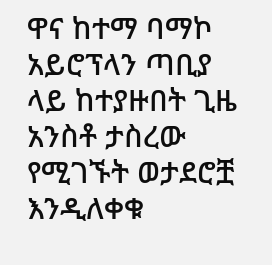ዋና ከተማ ባማኮ አይሮፕላን ጣቢያ ላይ ከተያዙበት ጊዜ አንስቶ ታስረው የሚገኙት ወታደሮቿ እንዲለቀቁ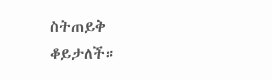ስትጠይቅ ቆይታለች።